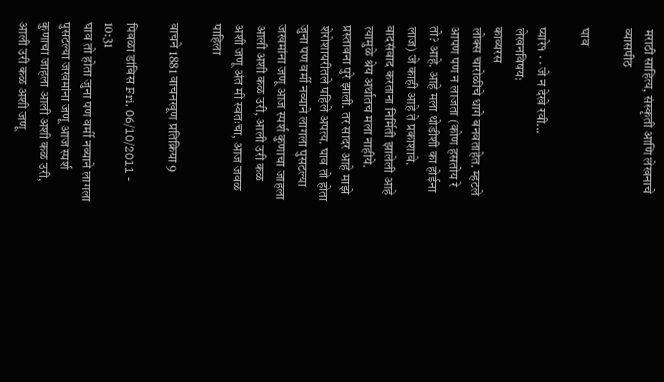मराठी साहित्य, संस्कृती आणि लेखनाचे व्यासपीठ

घाव

प्यारे१ · · जे न देखे रवी...
लेखनविषय:
काव्यरस
लोक्स चारोळीचे धागे बनवताहेत. म्हटले आपण पण न लाजता (कोण हसतोय रे तो? आहे. आहे मला थोडीशी का होईना लाज) जे काही आहे ते प्रकाशावे. वादसंवाद करताना निर्मिती झालेली आहे त्यामुळे श्रेय अर्थातच मला नाहीये. प्रस्तावना पुरे झाली. तर सादर आहे माझे शेरोशायरीतले पहिले अपत्य. घाव तो होता जुना पण वर्मी नव्याने लागला पुसटल्या जखमांना जणू आज स्पर्श कुणाचा जाहला आली अशी कळ उरी, आली उरी कळ अशी जणू अंत मी स्वतःचा, आज जवळ पाहिला

वाचने 1881 वाचनखूण प्रतिक्रिया 9

पिवळा डांबिस Fri, 06/10/2011 - 10:31
घाव तो होता जुना पण वर्मी नव्याने लागला पुसटल्या जखमांना जणू आज स्पर्श कुणाचा जाहला आली अशी कळ उरी, आली उरी कळ अशी जणू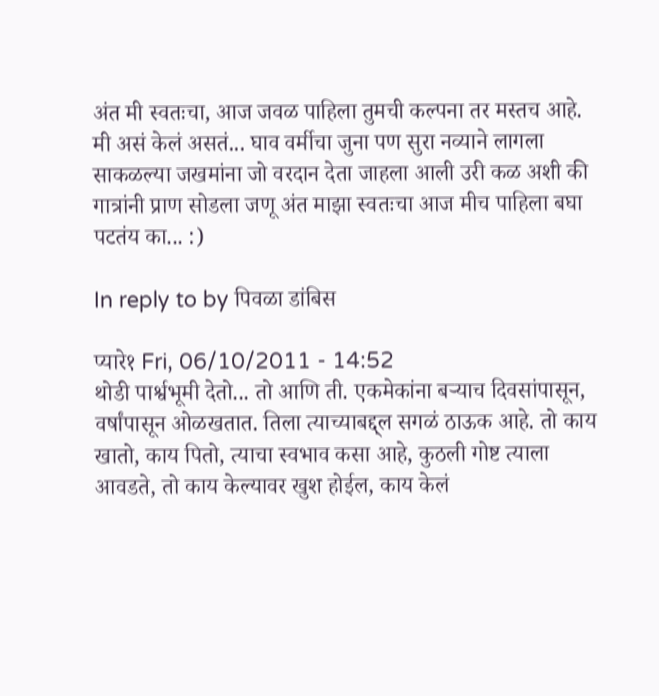अंत मी स्वतःचा, आज जवळ पाहिला तुमची कल्पना तर मस्तच आहे. मी असं केलं असतं... घाव वर्मीचा जुना पण सुरा नव्याने लागला साकळल्या जखमांना जो वरदान देता जाहला आली उरी कळ अशी की गात्रांनी प्राण सोडला जणू अंत माझा स्वतःचा आज मीच पाहिला बघा पटतंय का... :)

In reply to by पिवळा डांबिस

प्यारे१ Fri, 06/10/2011 - 14:52
थोडी पार्श्वभूमी देतो... तो आणि ती. एकमेकांना बर्‍याच दिवसांपासून, वर्षांपासून ओळखतात. तिला त्याच्याबद्द्ल सगळं ठाऊक आहे. तो काय खातो, काय पितो, त्याचा स्वभाव कसा आहे, कुठली गोष्ट त्याला आवडते, तो काय केल्यावर खुश होईल, काय केलं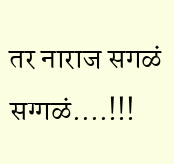तर नाराज सगळं सग्गळं....!!!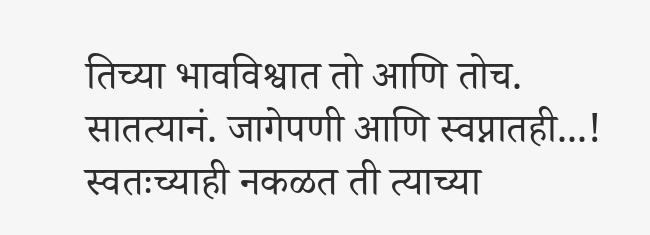तिच्या भावविश्वात तो आणि तोच. सातत्यानं. जागेपणी आणि स्वप्नातही...! स्वतःच्याही नकळत ती त्याच्या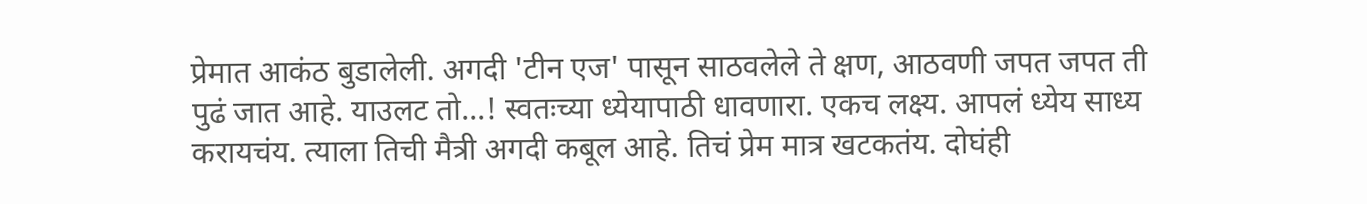प्रेमात आकंठ बुडालेली. अगदी 'टीन एज' पासून साठवलेले ते क्षण, आठवणी जपत जपत ती पुढं जात आहे. याउलट तो...! स्वतःच्या ध्येयापाठी धावणारा. एकच लक्ष्य. आपलं ध्येय साध्य करायचंय. त्याला तिची मैत्री अगदी कबूल आहे. तिचं प्रेम मात्र खटकतंय. दोघंही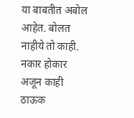या बाबतीत अबोल आहेत. बोलत नाहीये तो काही. नकार होकार अजून काही ठाऊक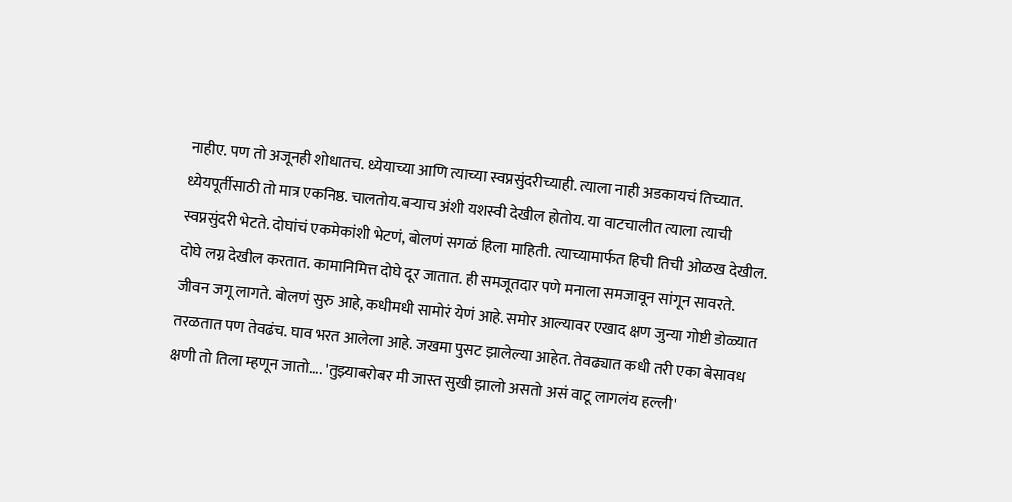नाहीए. पण तो अजूनही शोधातच. ध्येयाच्या आणि त्याच्या स्वप्नसुंदरीच्याही. त्याला नाही अडकायचं तिच्यात. ध्येयपूर्तीसाठी तो मात्र एकनिष्ठ. चालतोय.बर्‍याच अंशी यशस्वी देखील होतोय. या वाटचालीत त्याला त्याची स्वप्नसुंदरी भेटते. दोघांचं एकमेकांशी भेटणं, बोलणं सगळं हिला माहिती. त्याच्यामार्फत हिची तिची ओळख देखील. दोघे लग्न देखील करतात. कामानिमित्त दोघे दूर जातात. ही समजूतदार पणे मनाला समजावून सांगून सावरते. जीवन जगू लागते. बोलणं सुरु आहे, कधीमधी सामोरं येणं आहे. समोर आल्यावर एखाद क्षण जुन्या गोष्टी डोळ्यात तरळतात पण तेवढंच. घाव भरत आलेला आहे. जखमा पुसट झालेल्या आहेत. तेवढ्यात कधी तरी एका बेसावध क्षणी तो तिला म्हणून जातो.... 'तुझ्याबरोबर मी जास्त सुखी झालो असतो असं वाटू लागलंय हल्ली'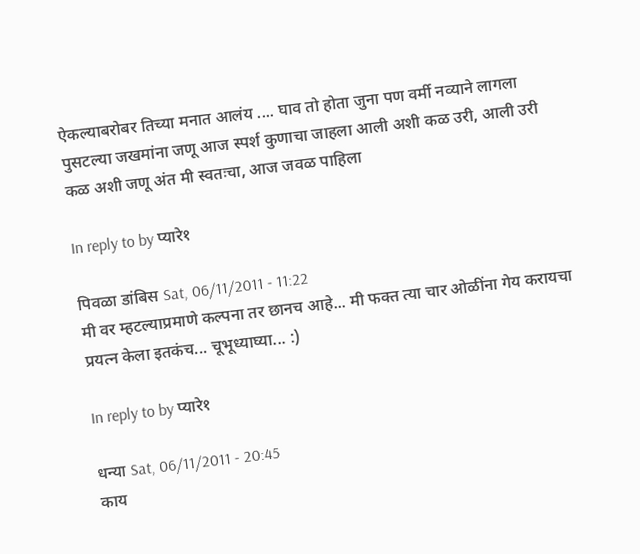ऐकल्याबरोबर तिच्या मनात आलंय .... घाव तो होता जुना पण वर्मी नव्याने लागला पुसटल्या जखमांना जणू आज स्पर्श कुणाचा जाहला आली अशी कळ उरी, आली उरी कळ अशी जणू अंत मी स्वतःचा, आज जवळ पाहिला

In reply to by प्यारे१

पिवळा डांबिस Sat, 06/11/2011 - 11:22
मी वर म्हटल्याप्रमाणे कल्पना तर छानच आहे... मी फक्त त्या चार ओळींना गेय करायचा प्रयत्न केला इतकंच... चूभूध्याघ्या... :)

In reply to by प्यारे१

धन्या Sat, 06/11/2011 - 20:45
काय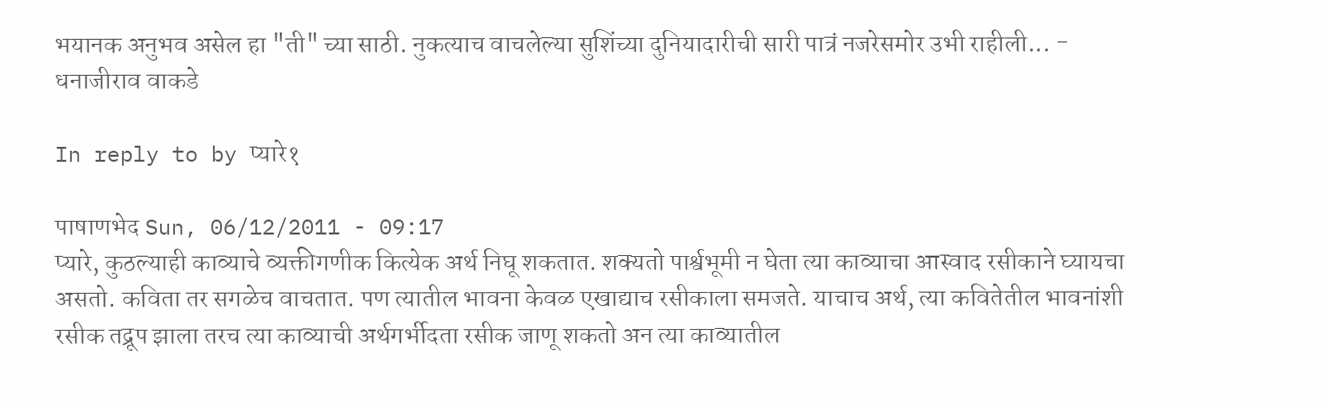भयानक अनुभव असेल हा "ती" च्या साठी. नुकत्याच वाचलेल्या सुशिंच्या दुनियादारीची सारी पात्रं नजरेसमोर उभी राहीली... - धनाजीराव वाकडे

In reply to by प्यारे१

पाषाणभेद Sun, 06/12/2011 - 09:17
प्यारे, कुठल्याही काव्याचे व्यक्तीगणीक कित्येक अर्थ निघू शकतात. शक्यतो पार्श्वभूमी न घेता त्या काव्याचा आस्वाद रसीकाने घ्यायचा असतो. कविता तर सगळेच वाचतात. पण त्यातील भावना केवळ एखाद्याच रसीकाला समजते. याचाच अर्थ, त्या कवितेतील भावनांशी रसीक तद्रूप झाला तरच त्या काव्याची अर्थगर्भीदता रसीक जाणू शकतो अन त्या काव्यातील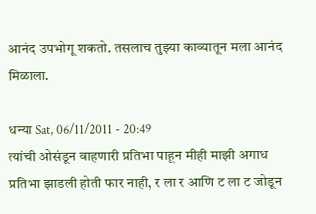आनंद उपभोगू शकतो. तसलाच तुझ्या काव्यातून मला आनंद मिळाला.

धन्या Sat, 06/11/2011 - 20:49
त्यांची ओसंडून वाहणारी प्रतिभा पाहून मीही माझी अगाध प्रतिभा झाडली होती फार नाही, र ला र आणि ट ला ट जोडून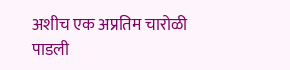अशीच एक अप्रतिम चारोळी पाडली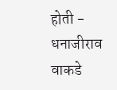होती - धनाजीराव वाकडे